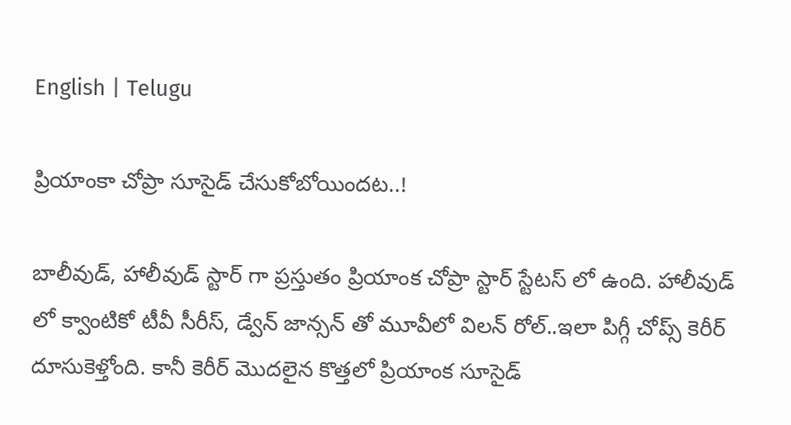English | Telugu

ప్రియాంకా చోప్రా సూసైడ్ చేసుకోబోయిందట..!

బాలీవుడ్, హాలీవుడ్ స్టార్ గా ప్రస్తుతం ప్రియాంక చోప్రా స్టార్ స్టేటస్ లో ఉంది. హాలీవుడ్ లో క్వాంటికో టీవీ సీరీస్, డ్వేన్ జాన్సన్ తో మూవీలో విలన్ రోల్..ఇలా పిగ్గీ చోప్స్ కెరీర్ దూసుకెళ్తోంది. కానీ కెరీర్ మొదలైన కొత్తలో ప్రియాంక సూసైడ్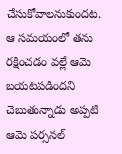చేసుకోవాలనుకుందట. ఆ సమయంలో తను రక్షించడం వల్లే ఆమె బయటపడిందని చెబుతున్నాడు అప్పటి ఆమె పర్సనల్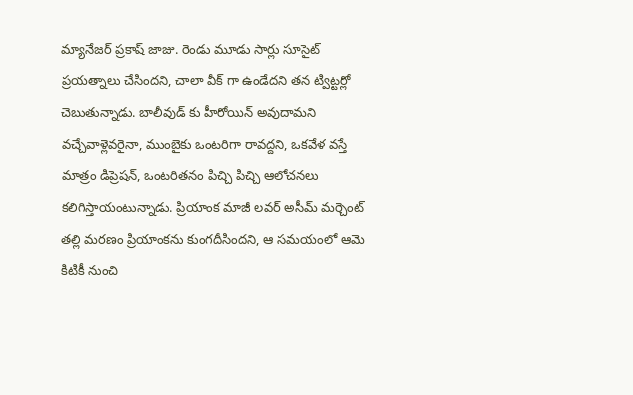మ్యానేజర్ ప్రకాష్ జాజు. రెండు మూడు సార్లు సూసైట్ ప్రయత్నాలు చేసిందని, చాలా వీక్ గా ఉండేదని తన ట్విట్టర్లో చెబుతున్నాడు. బాలీవుడ్ కు హీరోయిన్ అవుదామని వచ్చేవాళ్లెవరైనా, ముంబైకు ఒంటరిగా రావద్దని, ఒకవేళ వస్తే మాత్రం డిప్రెషన్, ఒంటరితనం పిచ్చి పిచ్చి ఆలోచనలు కలిగిస్తాయంటున్నాడు. ప్రియాంక మాజీ లవర్ అసీమ్ మర్చెంట్ తల్లి మరణం ప్రియాంకను కుంగదీసిందని, ఆ సమయంలో ఆమె కిటికీ నుంచి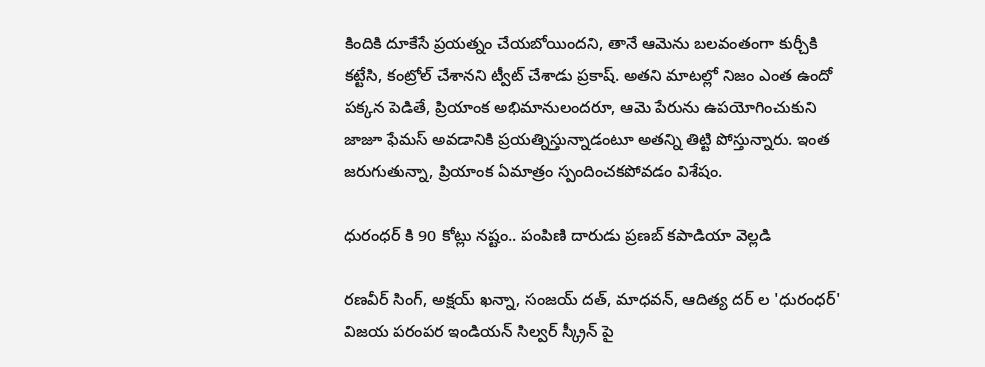కిందికి దూకేసే ప్రయత్నం చేయబోయిందని, తానే ఆమెను బలవంతంగా కుర్చీకి కట్టేసి, కంట్రోల్ చేశానని ట్వీట్ చేశాడు ప్రకాష్. అతని మాటల్లో నిజం ఎంత ఉందో పక్కన పెడితే, ప్రియాంక అభిమానులందరూ, ఆమె పేరును ఉపయోగించుకుని జాజూ ఫేమస్ అవడానికి ప్రయత్నిస్తున్నాడంటూ అతన్ని తిట్టి పోస్తున్నారు. ఇంత జరుగుతున్నా, ప్రియాంక ఏమాత్రం స్పందించకపోవడం విశేషం.

ధురంధర్ కి 90 కోట్లు నష్టం.. పంపిణి దారుడు ప్రణబ్ కపాడియా వెల్లడి

రణవీర్ సింగ్, అక్షయ్ ఖన్నా, సంజయ్ దత్, మాధవన్, ఆదిత్య దర్ ల 'ధురంధర్' విజయ పరంపర ఇండియన్ సిల్వర్ స్క్రీన్ పై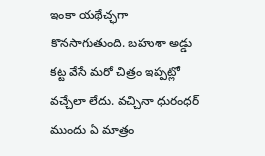ఇంకా యథేచ్ఛగా కొనసాగుతుంది. బహుశా అడ్డు కట్ట వేసే మరో చిత్రం ఇప్పట్లో వచ్చేలా లేదు. వచ్చినా ధురంధర్ ముందు ఏ మాత్రం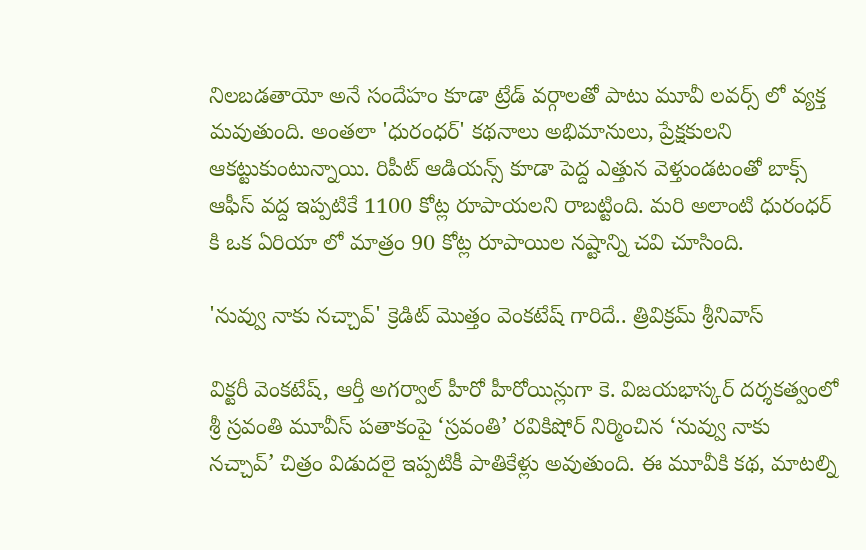నిలబడతాయో అనే సందేహం కూడా ట్రేడ్ వర్గాలతో పాటు మూవీ లవర్స్ లో వ్యక్త మవుతుంది. అంతలా 'ధురంధర్' కథనాలు అభిమానులు, ప్రేక్షకులని ఆకట్టుకుంటున్నాయి. రిపీట్ ఆడియన్స్ కూడా పెద్ద ఎత్తున వెళ్తుండటంతో బాక్స్  ఆఫీస్ వద్ద ఇప్పటికే 1100 కోట్ల రూపాయలని రాబట్టింది. మరి అలాంటి ధురంధర్ కి ఒక ఏరియా లో మాత్రం 90 కోట్ల రూపాయిల నష్టాన్ని చవి చూసింది.

'నువ్వు నాకు నచ్చావ్' క్రెడిట్ మొత్తం వెంకటేష్ గారిదే.. త్రివిక్రమ్ శ్రీనివాస్

విక్టరీ వెంకటేష్, ఆర్తీ అగర్వాల్ హీరో హీరోయిన్లుగా కె. విజయభాస్కర్ దర్శకత్వంలో శ్రీ స్రవంతి మూవీస్ పతాకంపై ‘స్రవంతి’ రవికిషోర్ నిర్మించిన ‘నువ్వు నాకు నచ్చావ్’ చిత్రం విడుదలై ఇప్పటికీ పాతికేళ్లు అవుతుంది. ఈ మూవీకి కథ, మాటల్ని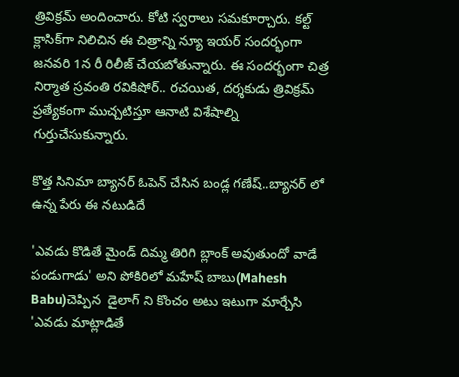త్రివిక్రమ్ అందించారు. కోటి స్వరాలు సమకూర్చారు. కల్ట్ క్లాసిక్‌గా నిలిచిన ఈ చిత్రాన్ని న్యూ ఇయర్ సందర్భంగా జనవరి 1న రీ రిలీజ్ చేయబోతున్నారు. ఈ సందర్భంగా చిత్ర నిర్మాత స్రవంతి రవికిషోర్.. రచయిత, దర్శకుడు త్రివిక్రమ్ ప్రత్యేకంగా ముచ్చటిస్తూ ఆనాటి విశేషాల్ని గుర్తుచేసుకున్నారు.

కొత్త సినిమా బ్యానర్ ఓపెన్ చేసిన బండ్ల గణేష్..బ్యానర్ లో ఉన్న పేరు ఈ నటుడిదే

'ఎవడు కొడితే మైండ్ దిమ్మ తిరిగి బ్లాంక్ అవుతుందో వాడే పండుగాడు' అని పోకిరిలో మహేష్ బాబు(Mahesh Babu)చెప్పిన  డైలాగ్ ని కొంచం అటు ఇటుగా మార్చేసి 'ఎవడు మాట్లాడితే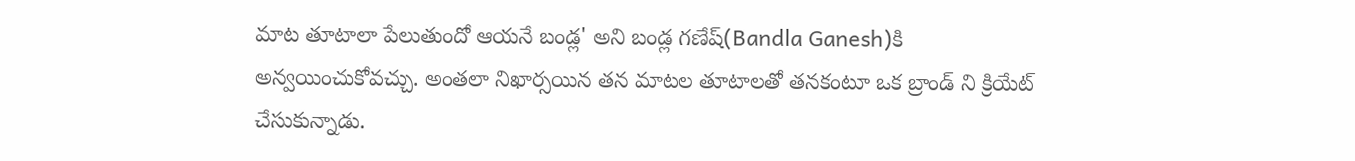మాట తూటాలా పేలుతుందో ఆయనే బండ్ల' అని బండ్ల గణేష్(Bandla Ganesh)కి అన్వయించుకోవచ్చు. అంతలా నిఖార్సయిన తన మాటల తూటాలతో తనకంటూ ఒక బ్రాండ్ ని క్రియేట్ చేసుకున్నాడు.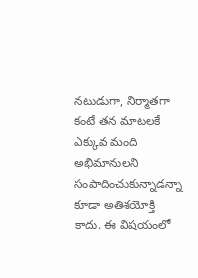నటుడుగా, నిర్మాతగా కంటే తన మాటలకే ఎక్కువ మంది అభిమానులని సంపాదించుకున్నాడన్నా కూడా అతిశయోక్తి కాదు. ఈ విషయంలో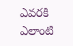ఎవరకి ఎలాంటి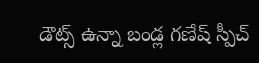డౌట్స్ ఉన్నా బండ్ల గణేష్ స్పీచ్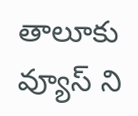తాలూకు వ్యూస్ ని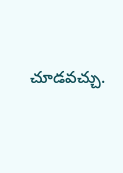చూడవచ్చు.